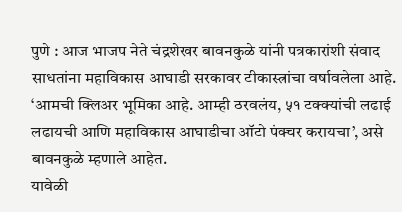पुणे : आज भाजप नेते चंद्रशेखर बावनकुळे यांनी पत्रकारांशी संवाद साधतांना महाविकास आघाडी सरकावर टीकास्त्रांचा वर्षावलेला आहे. ‘आमची क्लिअर भूमिका आहे. आम्ही ठरवलंय, ५१ टक्क्यांची लढाई लढायची आणि महाविकास आघाडीचा ऑटो पंक्चर करायचा’, असे बावनकुळे म्हणाले आहेत.
यावेळी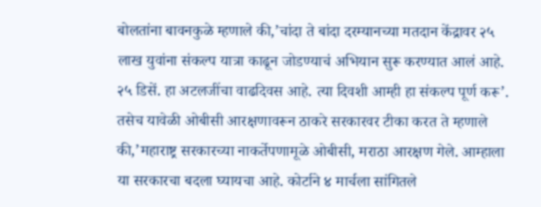बोलतांना बावनकुळे म्हणाले की,’चांदा ते बांदा दरम्यानच्या मतदान केंद्रावर २५ लाख युवांना संकल्प यात्रा काढून जोडण्याचं अभियान सुरू करण्यात आलं आहे. २५ डिसें. हा अटलजींचा वाढदिवस आहे. त्या दिवशी आम्ही हा संकल्प पूर्ण करू’. तसेच यावेळी ओबीसी आरक्षणावरून ठाकरे सरकारवर टीका करत ते म्हणाले की,’महाराष्ट्र सरकारच्या नाकर्तेपणामूळे ओबीसी, मराठा आरक्षण गेले. आम्हाला या सरकारचा बदला घ्यायचा आहे. कोर्टाने ४ मार्चला सांगितले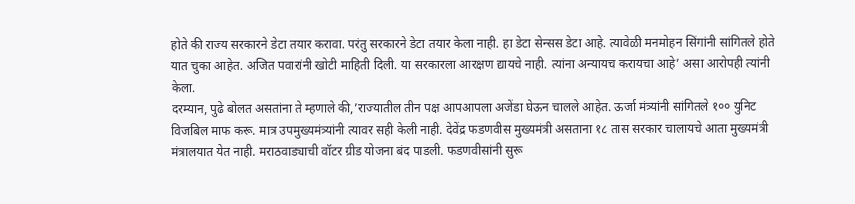होते की राज्य सरकारने डेटा तयार करावा. परंतु सरकारने डेटा तयार केला नाही. हा डेटा सेन्सस डेटा आहे. त्यावेळी मनमोहन सिंगांनी सांगितले होते यात चुका आहेत. अजित पवारांनी खोटी माहिती दिली. या सरकारला आरक्षण द्यायचे नाही. त्यांना अन्यायच करायचा आहे’ असा आरोपही त्यांनी केला.
दरम्यान, पुढे बोलत असतांना ते म्हणाले की,’राज्यातील तीन पक्ष आपआपला अजेंडा घेऊन चालले आहेत. ऊर्जा मंत्र्यांनी सांगितले १०० युनिट विजबिल माफ करू. मात्र उपमुख्यमंत्र्यांनी त्यावर सही केली नाही. देवेंद्र फडणवीस मुख्यमंत्री असताना १८ तास सरकार चालायचे आता मुख्यमंत्री मंत्रालयात येत नाही. मराठवाड्याची वॉटर ग्रीड योजना बंद पाडली. फडणवीसांनी सुरू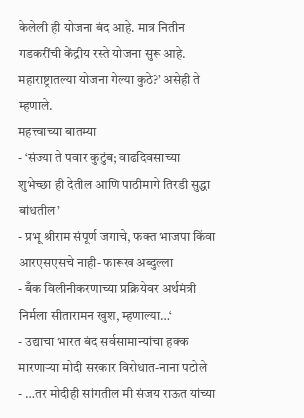केलेली ही योजना बंद आहे. मात्र नितीन गडकरींची केंद्रीय रस्ते योजना सुरू आहे. महाराष्ट्रातल्या योजना गेल्या कुठे?’ असेही ते म्हणाले.
महत्त्वाच्या बातम्या
- ‘संज्या ते पवार कुटुंब; वाढदिवसाच्या शुभेच्छा ही देतील आणि पाठीमागे तिरडी सुद्धा बांधतील’
- प्रभू श्रीराम संपूर्ण जगाचे, फक्त भाजपा किंवा आरएसएसचे नाही- फारूख अब्दुल्ला
- बँक विलीनीकरणाच्या प्रक्रियेवर अर्थमंत्री निर्मला सीतारामन खुश, म्हणाल्या…‘
- उद्याचा भारत बंद सर्वसामान्यांचा हक्क मारणाऱ्या मोदी सरकार विरोधात-नाना पटोले
- …तर मोदीही सांगतील मी संजय राऊत यांच्या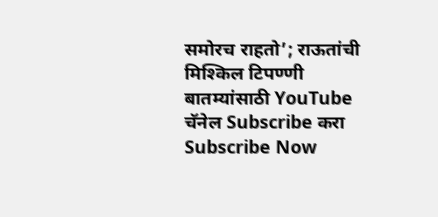समोरच राहतो’; राऊतांची मिश्किल टिपण्णी
बातम्यांसाठी YouTube चॅनेल Subscribe करा
Subscribe Now